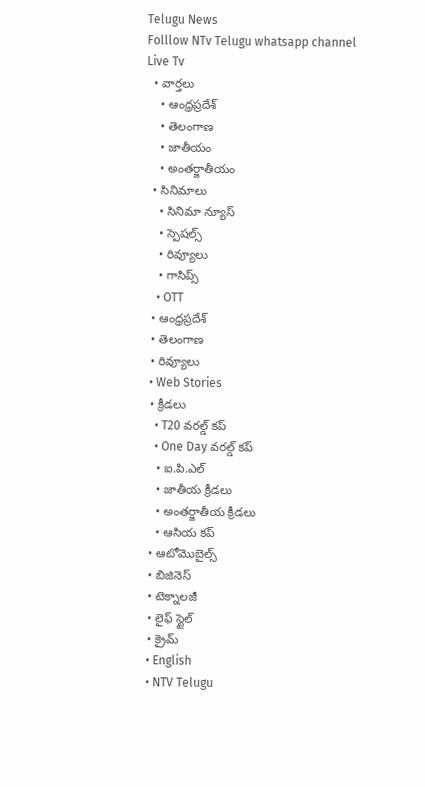Telugu News
Folllow NTv Telugu whatsapp channel Live Tv
  • వార్తలు
    • ఆంధ్రప్రదేశ్
    • తెలంగాణ
    • జాతీయం
    • అంతర్జాతీయం
  • సినిమాలు
    • సినిమా న్యూస్
    • స్పెషల్స్
    • రివ్యూలు
    • గాసిప్స్
    • OTT
  • ఆంధ్రప్రదేశ్
  • తెలంగాణ
  • రివ్యూలు
  • Web Stories
  • క్రీడలు
    • T20 వరల్డ్ కప్
    • One Day వరల్డ్ కప్
    • ఐ.పి.ఎల్
    • జాతీయ క్రీడలు
    • అంతర్జాతీయ క్రీడలు
    • ఆసియ కప్
  • ఆటోమొబైల్స్
  • బిజినెస్‌
  • టెక్నాలజీ
  • లైఫ్ స్టైల్
  • క్రైమ్
  • English
  • NTV Telugu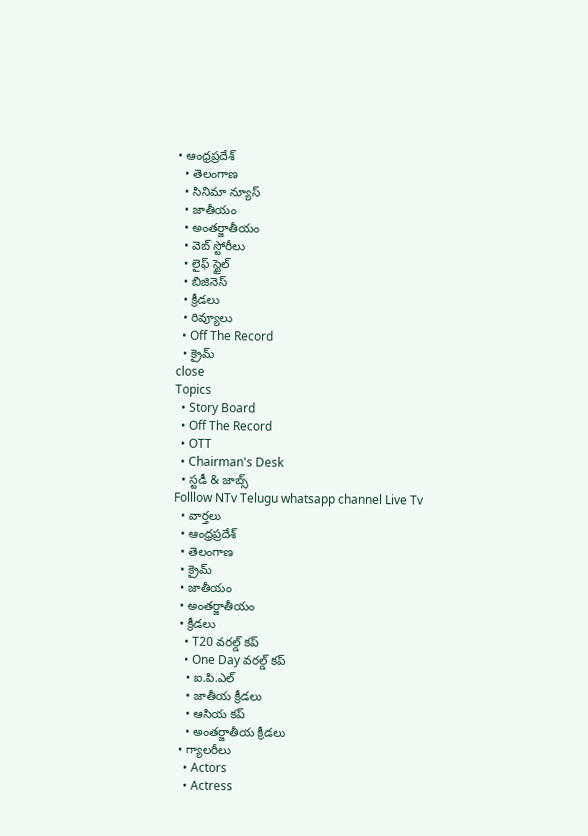• ఆంధ్రప్రదేశ్
  • తెలంగాణ
  • సినిమా న్యూస్
  • జాతీయం
  • అంతర్జాతీయం
  • వెబ్ స్టోరీలు
  • లైఫ్ స్టైల్
  • బిజినెస్‌
  • క్రీడలు
  • రివ్యూలు
  • Off The Record
  • క్రైమ్
close
Topics
  • Story Board
  • Off The Record
  • OTT
  • Chairman's Desk
  • స్టడీ & జాబ్స్
Folllow NTv Telugu whatsapp channel Live Tv
  • వార్తలు
  • ఆంధ్రప్రదేశ్
  • తెలంగాణ
  • క్రైమ్
  • జాతీయం
  • అంతర్జాతీయం
  • క్రీడలు
    • T20 వరల్డ్ కప్
    • One Day వరల్డ్ కప్
    • ఐ.పి.ఎల్
    • జాతీయ క్రీడలు
    • ఆసియ కప్
    • అంతర్జాతీయ క్రీడలు
  • గ్యాలరీలు
    • Actors
    • Actress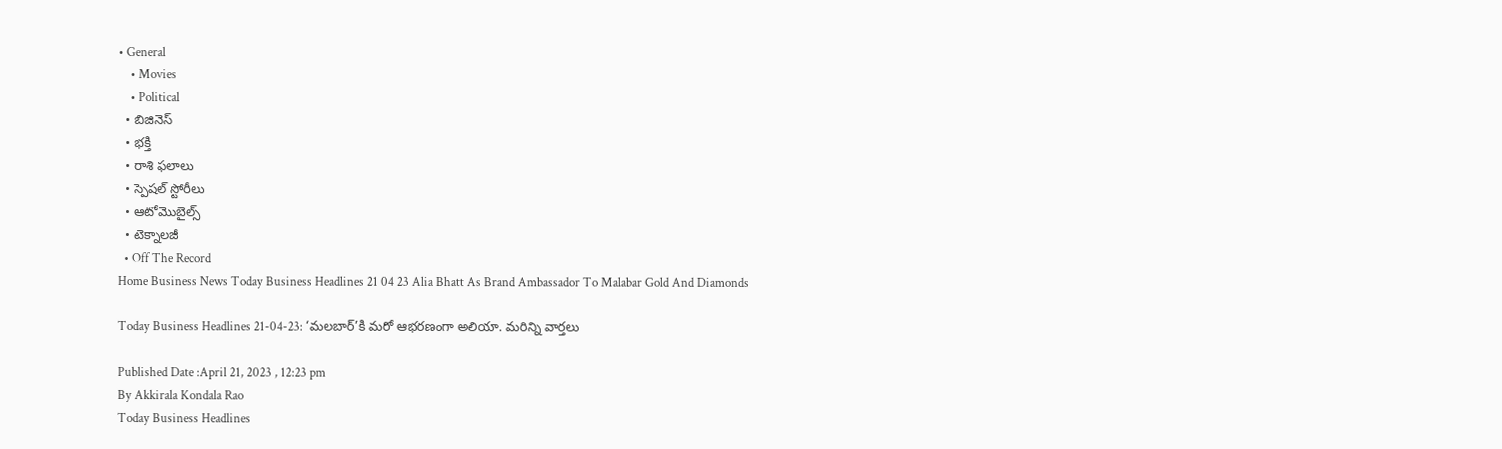• General
    • Movies
    • Political
  • బిజినెస్‌
  • భక్తి
  • రాశి ఫలాలు
  • స్పెషల్‌ స్టోరీలు
  • ఆటోమొబైల్స్
  • టెక్నాలజీ
  • Off The Record
Home Business News Today Business Headlines 21 04 23 Alia Bhatt As Brand Ambassador To Malabar Gold And Diamonds

Today Business Headlines 21-04-23: ‘మలబార్‌’కి మరో ఆభరణంగా అలియా. మరిన్ని వార్తలు

Published Date :April 21, 2023 , 12:23 pm
By Akkirala Kondala Rao
Today Business Headlines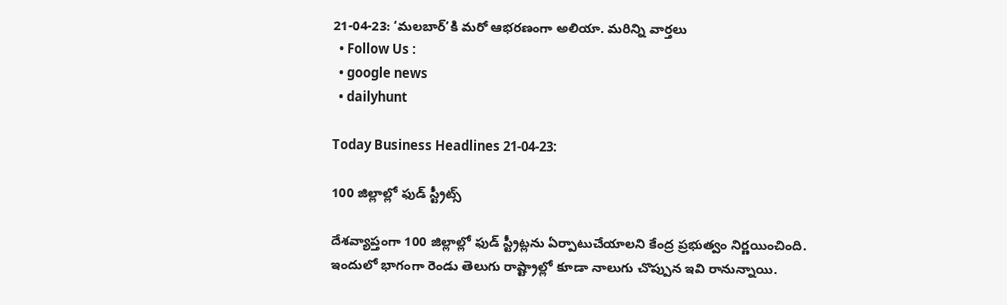21-04-23: ‘మలబార్‌’కి మరో ఆభరణంగా అలియా. మరిన్ని వార్తలు
  • Follow Us :
  • google news
  • dailyhunt

Today Business Headlines 21-04-23:

100 జిల్లాల్లో ఫుడ్ స్ట్రీట్స్

దేశవ్యాప్తంగా 100 జిల్లాల్లో ఫుడ్ స్ట్రీట్లను ఏర్పాటుచేయాలని కేంద్ర ప్రభుత్వం నిర్ణయించింది. ఇందులో భాగంగా రెండు తెలుగు రాష్ట్రాల్లో కూడా నాలుగు చొప్పున ఇవి రానున్నాయి.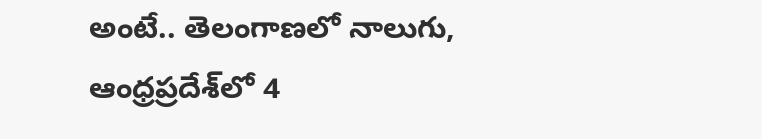అంటే.. తెలంగాణలో నాలుగు, ఆంధ్రప్రదేశ్‌లో 4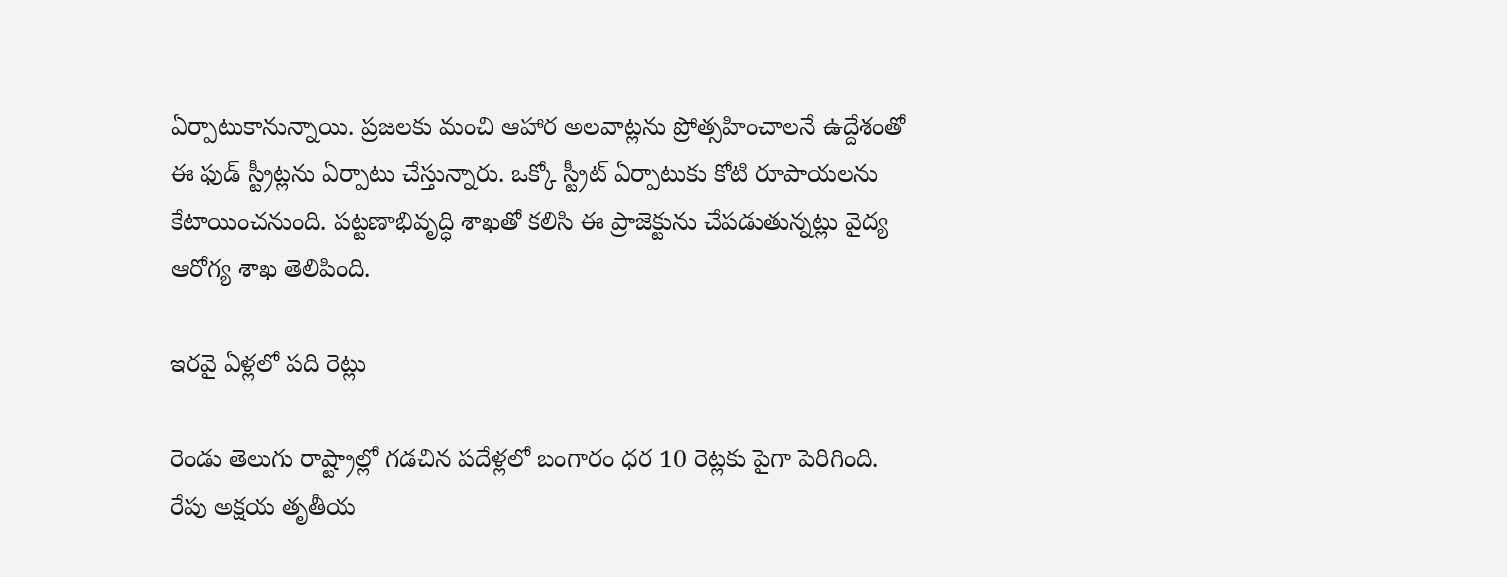ఏర్పాటుకానున్నాయి. ప్రజలకు మంచి ఆహార అలవాట్లను ప్రోత్సహించాలనే ఉద్దేశంతో ఈ ఫుడ్ స్ట్రీట్లను ఏర్పాటు చేస్తున్నారు. ఒక్కో స్ట్రీట్ ఏర్పాటుకు కోటి రూపాయలను కేటాయించనుంది. పట్టణాభివృద్ధి శాఖతో కలిసి ఈ ప్రాజెక్టును చేపడుతున్నట్లు వైద్య ఆరోగ్య శాఖ తెలిపింది.

ఇరవై ఏళ్లలో పది రెట్లు

రెండు తెలుగు రాష్ట్రాల్లో గడచిన పదేళ్లలో బంగారం ధర 10 రెట్లకు పైగా పెరిగింది. రేపు అక్షయ తృతీయ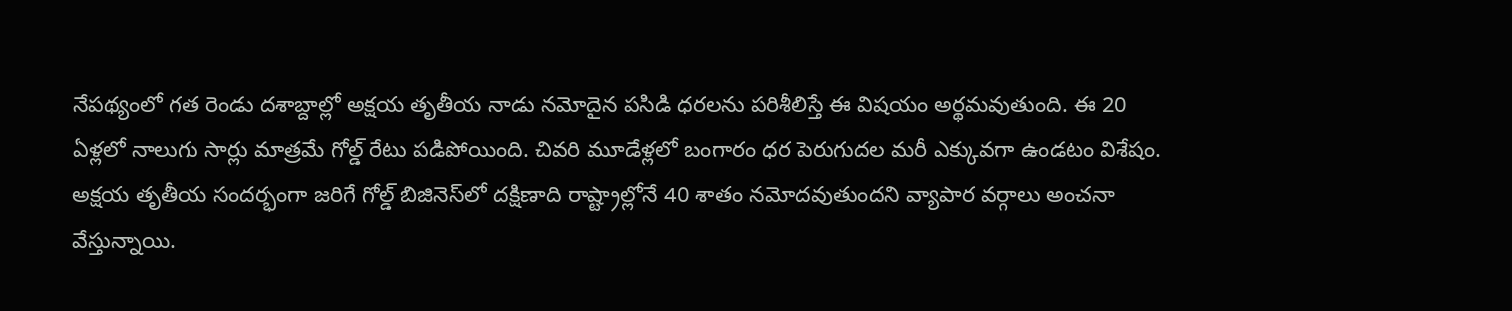నేపథ్యంలో గత రెండు దశాబ్దాల్లో అక్షయ తృతీయ నాడు నమోదైన పసిడి ధరలను పరిశీలిస్తే ఈ విషయం అర్థమవుతుంది. ఈ 20 ఏళ్లలో నాలుగు సార్లు మాత్రమే గోల్డ్ రేటు పడిపోయింది. చివరి మూడేళ్లలో బంగారం ధర పెరుగుదల మరీ ఎక్కువగా ఉండటం విశేషం. అక్షయ తృతీయ సందర్భంగా జరిగే గోల్డ్ బిజినెస్‌లో దక్షిణాది రాష్ట్రాల్లోనే 40 శాతం నమోదవుతుందని వ్యాపార వర్గాలు అంచనా వేస్తున్నాయి.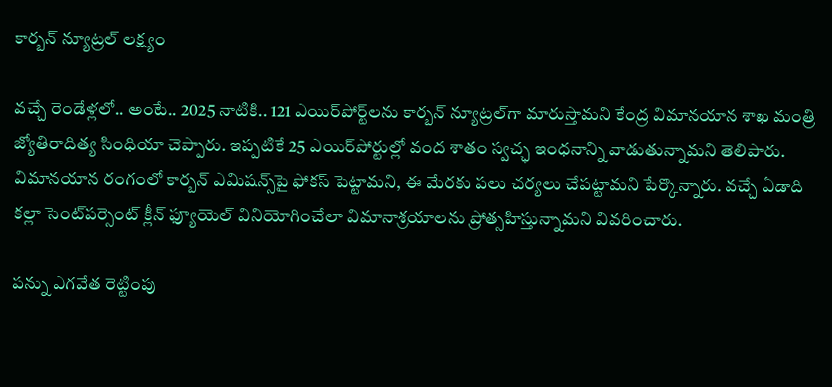కార్బన్ న్యూట్రల్‌ లక్ష్యం

వచ్చే రెండేళ్లలో.. అంటే.. 2025 నాటికి.. 121 ఎయిర్‌పోర్ట్‌లను కార్బన్ న్యూట్రల్‌గా మారుస్తామని కేంద్ర విమానయాన శాఖ మంత్రి జ్యోతిరాదిత్య సింధియా చెప్పారు. ఇప్పటికే 25 ఎయిర్‌పోర్టుల్లో వంద శాతం స్వచ్ఛ ఇంధనాన్ని వాడుతున్నామని తెలిపారు. విమానయాన రంగంలో కార్బన్ ఎమిషన్స్‌పై ఫోకస్ పెట్టామని, ఈ మేరకు పలు చర్యలు చేపట్టామని పేర్కొన్నారు. వచ్చే ఏడాది కల్లా సెంట్‌పర్సెంట్ క్లీన్ ఫ్యూయెల్ వినియోగించేలా విమానాశ్రయాలను ప్రోత్సహిస్తున్నామని వివరించారు.

పన్ను ఎగవేత రెట్టింపు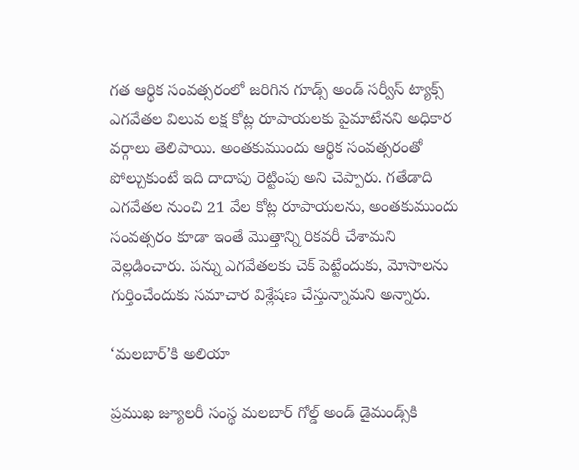గత ఆర్థిక సంవత్సరంలో జరిగిన గూడ్స్ అండ్ సర్వీస్ ట్యాక్స్ ఎగవేతల విలువ లక్ష కోట్ల రూపాయలకు పైమాటేనని అధికార వర్గాలు తెలిపాయి. అంతకుముందు ఆర్థిక సంవత్సరంతో పోల్చుకుంటే ఇది దాదాపు రెట్టింపు అని చెప్పారు. గతేడాది ఎగవేతల నుంచి 21 వేల కోట్ల రూపాయలను, అంతకుముందు సంవత్సరం కూడా ఇంతే మొత్తాన్ని రికవరీ చేశామని వెల్లడించారు. పన్ను ఎగవేతలకు చెక్ పెట్టేందుకు, మోసాలను గుర్తించేందుకు సమాచార విశ్లేషణ చేస్తున్నామని అన్నారు.

‘మలబార్‌’కి అలియా

ప్రముఖ జ్యూలరీ సంస్థ మలబార్ గోల్డ్‌ అండ్ డైమండ్స్‌కి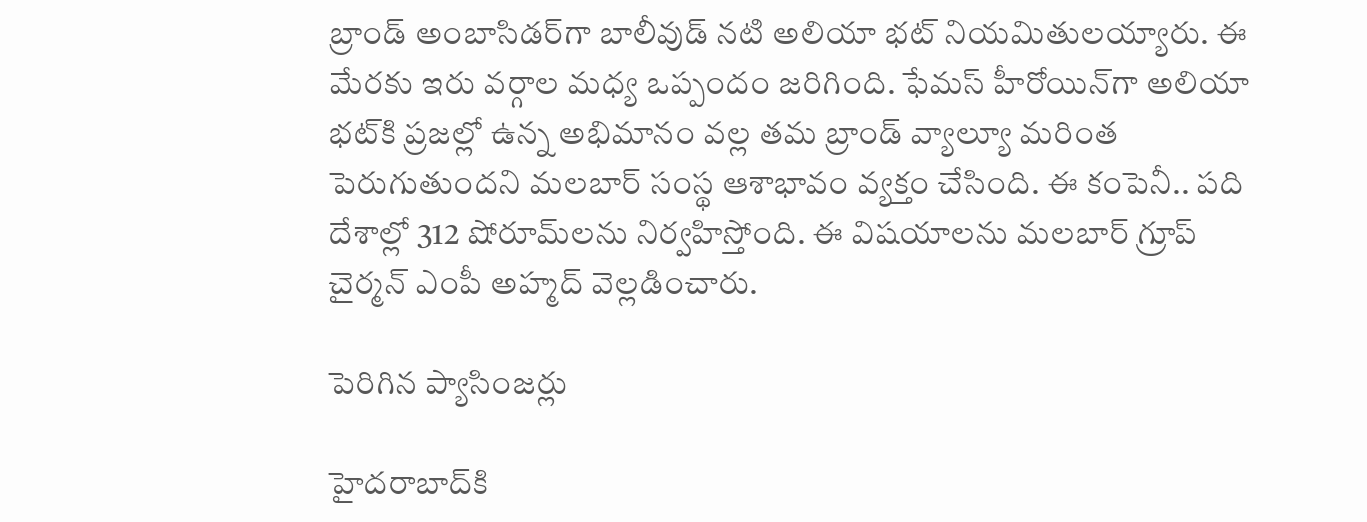బ్రాండ్ అంబాసిడర్‌గా బాలీవుడ్ నటి అలియా భట్ నియమితులయ్యారు. ఈ మేరకు ఇరు వర్గాల మధ్య ఒప్పందం జరిగింది. ఫేమస్ హీరోయిన్‌గా అలియా భట్‌కి ప్రజల్లో ఉన్న అభిమానం వల్ల తమ బ్రాండ్ వ్యాల్యూ మరింత పెరుగుతుందని మలబార్ సంస్థ ఆశాభావం వ్యక్తం చేసింది. ఈ కంపెనీ.. పది దేశాల్లో 312 షోరూమ్‌లను నిర్వహిస్తోంది. ఈ విషయాలను మలబార్ గ్రూప్ చైర్మన్ ఎంపీ అహ్మద్ వెల్లడించారు.

పెరిగిన ప్యాసింజర్లు

హైదరాబాద్‌కి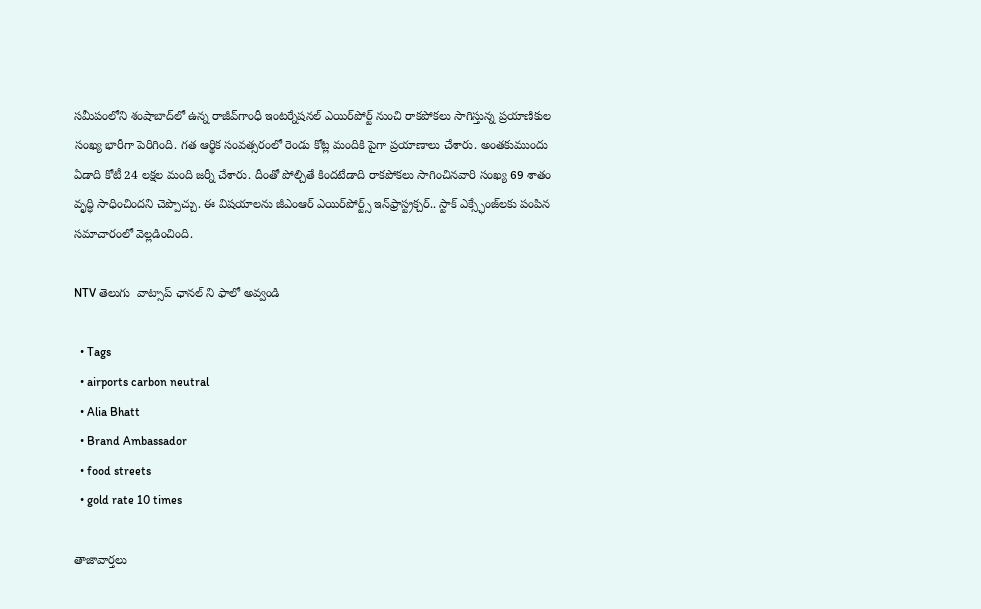సమీపంలోని శంషాబాద్‌లో ఉన్న రాజీవ్‌గాంధీ ఇంటర్నేషనల్ ఎయిర్‌పోర్ట్ ‌నుంచి రాకపోకలు సాగిస్తున్న ప్రయాణికుల సంఖ్య భారీగా పెరిగింది. గత ఆర్థిక సంవత్సరంలో రెండు కోట్ల మందికి పైగా ప్రయాణాలు చేశారు. అంతకుముందు ఏడాది కోటీ 24 లక్షల మంది జర్నీ చేశారు. దీంతో పోల్చితే కిందటేడాది రాకపోకలు సాగించినవారి సంఖ్య 69 శాతం వృద్ధి సాధించిందని చెప్పొచ్చు. ఈ విషయాలను జీఎంఆర్ ఎయిర్‌పోర్ట్స్ ఇన్‌ఫ్రాస్ట్రక్చర్.. స్టాక్ ఎక్స్ఛేంజ్‌లకు పంపిన సమాచారంలో వెల్లడించింది.

NTV తెలుగు  వాట్సాప్ ఛానల్ ని ఫాలో అవ్వండి

  • Tags
  • airports carbon neutral
  • Alia Bhatt
  • Brand Ambassador
  • food streets
  • gold rate 10 times

తాజావార్తలు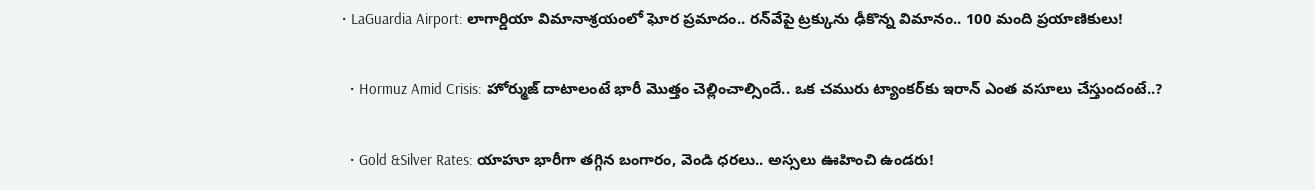• LaGuardia Airport: లాగార్డియా విమానాశ్రయంలో ఘోర ప్రమాదం.. రన్‌వేపై ట్రక్కును ఢీకొన్న విమానం.. 100 మంది ప్రయాణికులు!

  • Hormuz Amid Crisis: హోర్ముజ్‌ దాటాలంటే భారీ మొత్తం చెల్లించాల్సిందే.. ఒక చమురు ట్యాంకర్‌కు ఇరాన్‌ ఎంత వసూలు చేస్తుందంటే..?

  • Gold &Silver Rates: యాహూ భారీగా తగ్గిన బంగారం, వెండి ధరలు.. అస్సలు ఊహించి ఉండరు!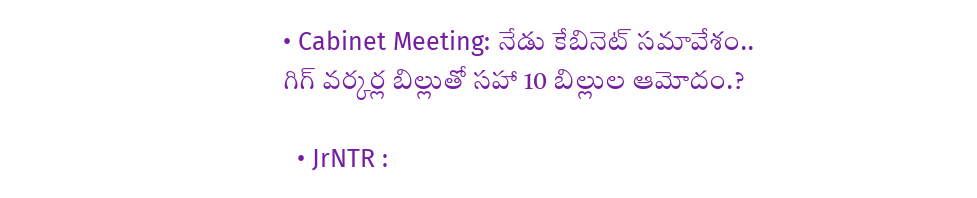• Cabinet Meeting: నేడు కేబినెట్ సమావేశం.. గిగ్ వర్కర్ల బిల్లుతో సహా 10 బిల్లుల ఆమోదం.?

  • JrNTR :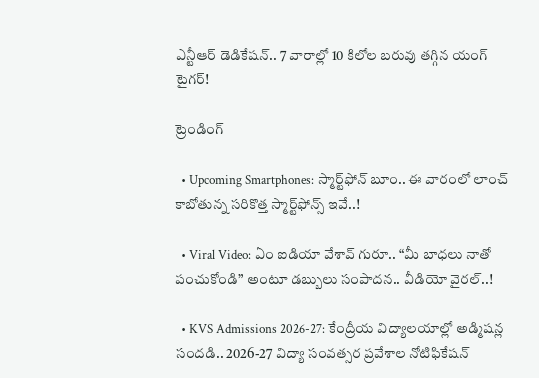ఎన్టీఆర్ డెడికేషన్.. 7 వారాల్లో 10 కిలోల బరువు తగ్గిన యంగ్ టైగర్!

ట్రెండింగ్‌

  • Upcoming Smartphones: స్మార్ట్‌ఫోన్ బూం.. ఈ వారంలో లాంచ్ కాబోతున్న సరికొత్త స్మార్ట్‌ఫోన్స్ ఇవే..!

  • Viral Video: ఏం ఐడియా వేశావ్ గురూ.. “మీ బాధలు నాతో పంచుకోండి” అంటూ డబ్బులు సంపాదన.. వీడియో వైరల్..!

  • KVS Admissions 2026-27: కేంద్రీయ విద్యాలయాల్లో అడ్మిషన్ల సందడి.. 2026-27 విద్యా సంవత్సర ప్రవేశాల నోటిఫికేషన్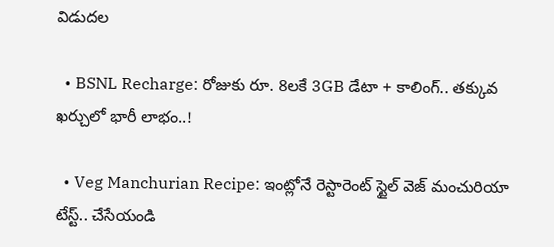విడుదల

  • BSNL Recharge: రోజుకు రూ. 8లకే 3GB డేటా + కాలింగ్.. తక్కువ ఖర్చులో భారీ లాభం..!

  • Veg Manchurian Recipe: ఇంట్లోనే రెస్టారెంట్ స్టైల్ వెజ్ మంచురియా టేస్ట్.. చేసేయండి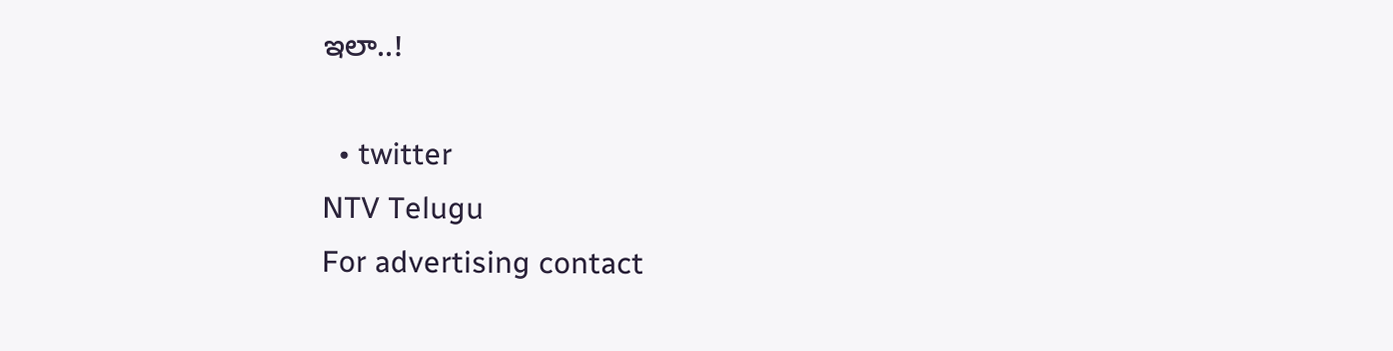ఇలా..!

  • twitter
NTV Telugu
For advertising contact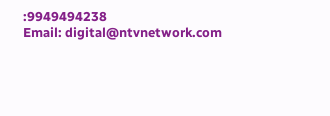:9949494238
Email: digital@ntvnetwork.com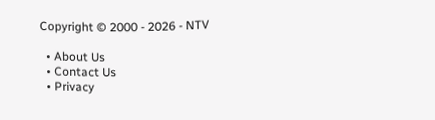Copyright © 2000 - 2026 - NTV

  • About Us
  • Contact Us
  • Privacy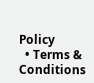Policy
  • Terms & Conditions